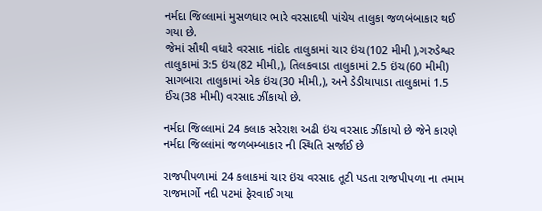નર્મદા જિલ્લામાં મુસળધાર ભારે વરસાદથી પાંચેય તાલુકા જળબંબાકાર થઈ ગયા છે.
જેમાં સૌથી વધારે વરસાદ નાંદોદ તાલુકામાં ચાર ઇંચ(102 મીમી ),ગરુડેશ્વર તાલુકામાં 3:5 ઇંચ(82 મીમી,), તિલકવાડા તાલુકામાં 2.5 ઇંચ(60 મીમી)
સાગબારા તાલુકામાં એક ઇંચ(30 મીમી,), અને ડેડીયાપાડા તાલુકામાં 1.5 ઈંચ(38 મીમી) વરસાદ ઝીંકાયો છે.

નર્મદા જિલ્લામાં 24 કલાક સરેરાશ અઢી ઇંચ વરસાદ ઝીંકાયો છે જેને કારણે નર્મદા જિલ્લાંમાં જળબમ્બાકાર ની સ્થિતિ સર્જાઈ છે

રાજપીપળામાં 24 કલાકમાં ચાર ઇંચ વરસાદ તૂટી પડતા રાજપીપળા ના તમામ રાજમાર્ગો નદી પટમાં ફેરવાઈ ગયા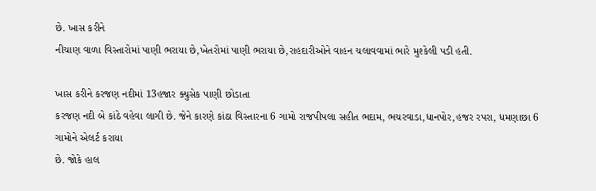છે. ખાસ કરીને
નીચાણ વાળા વિસ્તારોમાં પાણી ભરાયા છે,ખેતરોમાં પાણી ભરાયા છે,રાહદારીઓને વાહન ચલાવવામાં ભારે મુશ્કેલી પડી હતી.

ખાસ કરીને કરજણ નદીમાં 13હજાર ક્યુસેક પાણી છોડાતા
કરજણ નદી બે કાંઠે વહેવા લાગી છે. જેને કારણે કાંઠા વિસ્તારના 6 ગામો રાજપીપલા સહીત ભદામ, ભચરવાડા,ધાનપોર,હજર રપરા, ધમણાછા 6 ગામોને એલર્ટ કરાયા
છે. જોકે હાલ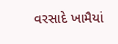વરસાદે ખામૈયાં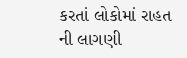કરતાં લોકોમાં રાહત ની લાગણી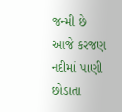જન્મી છે
આજે કરજણ નદીમાં પાણી છોડાતા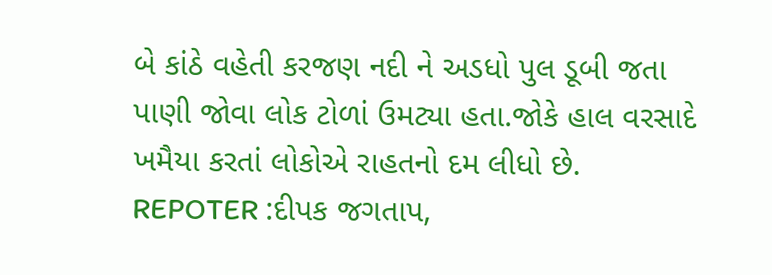બે કાંઠે વહેતી કરજણ નદી ને અડધો પુલ ડૂબી જતા પાણી જોવા લોક ટોળાં ઉમટ્યા હતા.જોકે હાલ વરસાદે ખમૈયા કરતાં લોકોએ રાહતનો દમ લીધો છે.
REPOTER :દીપક જગતાપ,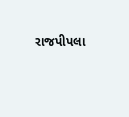રાજપીપલા